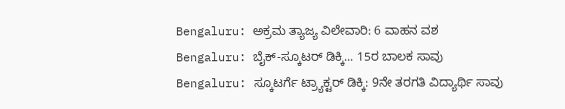Bengaluru: ಅಕ್ರಮ ತ್ಯಾಜ್ಯ ವಿಲೇವಾರಿ: 6 ವಾಹನ ವಶ
Bengaluru: ಬೈಕ್-ಸ್ಕೂಟರ್ ಡಿಕ್ಕಿ... 15ರ ಬಾಲಕ ಸಾವು
Bengaluru: ಸ್ಕೂಟರ್ಗೆ ಟ್ರ್ಯಾಕ್ಟರ್ ಡಿಕ್ಕಿ: 9ನೇ ತರಗತಿ ವಿದ್ಯಾರ್ಥಿ ಸಾವು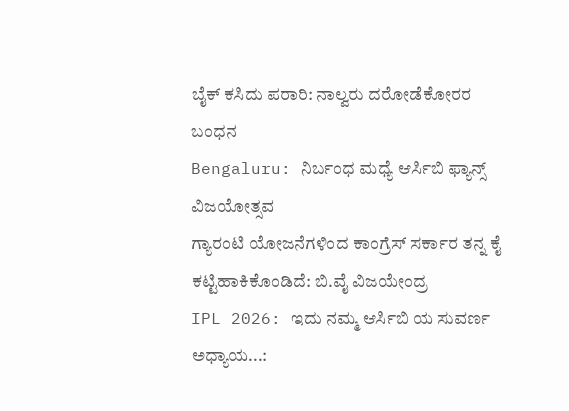ಬೈಕ್ ಕಸಿದು ಪರಾರಿ: ನಾಲ್ವರು ದರೋಡೆಕೋರರ ಬಂಧನ
Bengaluru: ನಿರ್ಬಂಧ ಮಧ್ಯೆ ಆರ್ಸಿಬಿ ಫ್ಯಾನ್ಸ್ ವಿಜಯೋತ್ಸವ
ಗ್ಯಾರಂಟಿ ಯೋಜನೆಗಳಿಂದ ಕಾಂಗ್ರೆಸ್ ಸರ್ಕಾರ ತನ್ನ ಕೈ ಕಟ್ಟಿಹಾಕಿಕೊಂಡಿದೆ: ಬಿ.ವೈ ವಿಜಯೇಂದ್ರ
IPL 2026: ಇದು ನಮ್ಮ ಆರ್ಸಿಬಿ ಯ ಸುವರ್ಣ ಅಧ್ಯಾಯ...: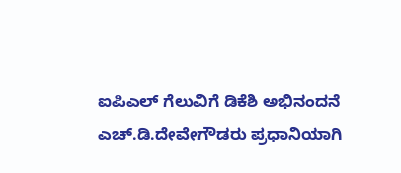ಐಪಿಎಲ್ ಗೆಲುವಿಗೆ ಡಿಕೆಶಿ ಅಭಿನಂದನೆ
ಎಚ್.ಡಿ.ದೇವೇಗೌಡರು ಪ್ರಧಾನಿಯಾಗಿ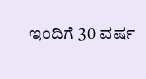ಇಂದಿಗೆ 30 ವರ್ಷ